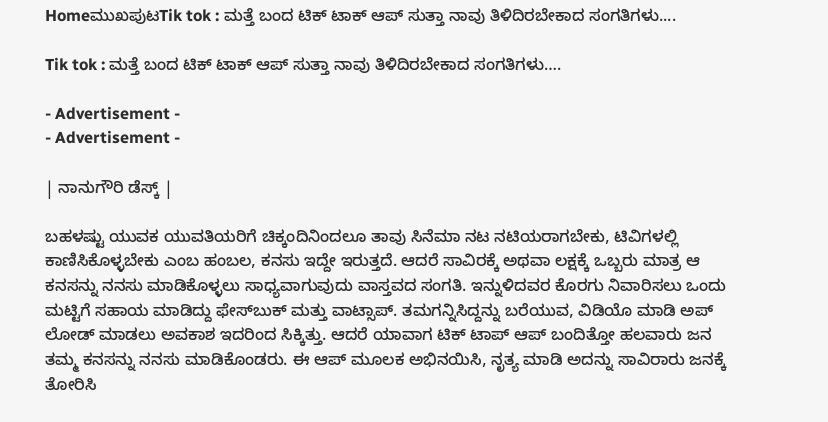HomeಮುಖಪುಟTik tok : ಮತ್ತೆ ಬಂದ ಟಿಕ್ ಟಾಕ್ ಆಪ್ ಸುತ್ತಾ ನಾವು ತಿಳಿದಿರಬೇಕಾದ ಸಂಗತಿಗಳು....

Tik tok : ಮತ್ತೆ ಬಂದ ಟಿಕ್ ಟಾಕ್ ಆಪ್ ಸುತ್ತಾ ನಾವು ತಿಳಿದಿರಬೇಕಾದ ಸಂಗತಿಗಳು….

- Advertisement -
- Advertisement -

| ನಾನುಗೌರಿ ಡೆಸ್ಕ್ |

ಬಹಳಷ್ಟು ಯುವಕ ಯುವತಿಯರಿಗೆ ಚಿಕ್ಕಂದಿನಿಂದಲೂ ತಾವು ಸಿನೆಮಾ ನಟ ನಟಿಯರಾಗಬೇಕು, ಟಿವಿಗಳಲ್ಲಿ ಕಾಣಿಸಿಕೊಳ್ಳಬೇಕು ಎಂಬ ಹಂಬಲ, ಕನಸು ಇದ್ದೇ ಇರುತ್ತದೆ. ಆದರೆ ಸಾವಿರಕ್ಕೆ ಅಥವಾ ಲಕ್ಷಕ್ಕೆ ಒಬ್ಬರು ಮಾತ್ರ ಆ ಕನಸನ್ನು ನನಸು ಮಾಡಿಕೊಳ್ಳಲು ಸಾಧ್ಯವಾಗುವುದು ವಾಸ್ತವದ ಸಂಗತಿ. ಇನ್ನುಳಿದವರ ಕೊರಗು ನಿವಾರಿಸಲು ಒಂದು ಮಟ್ಟಿಗೆ ಸಹಾಯ ಮಾಡಿದ್ದು ಫೇಸ್‍ಬುಕ್ ಮತ್ತು ವಾಟ್ಸಾಪ್. ತಮಗನ್ನಿಸಿದ್ದನ್ನು ಬರೆಯುವ, ವಿಡಿಯೊ ಮಾಡಿ ಅಪ್ ಲೋಡ್ ಮಾಡಲು ಅವಕಾಶ ಇದರಿಂದ ಸಿಕ್ಕಿತ್ತು. ಆದರೆ ಯಾವಾಗ ಟಿಕ್ ಟಾಪ್ ಆಪ್ ಬಂದಿತ್ತೋ ಹಲವಾರು ಜನ ತಮ್ಮ ಕನಸನ್ನು ನನಸು ಮಾಡಿಕೊಂಡರು. ಈ ಆಪ್ ಮೂಲಕ ಅಭಿನಯಿಸಿ, ನೃತ್ಯ ಮಾಡಿ ಅದನ್ನು ಸಾವಿರಾರು ಜನಕ್ಕೆ ತೋರಿಸಿ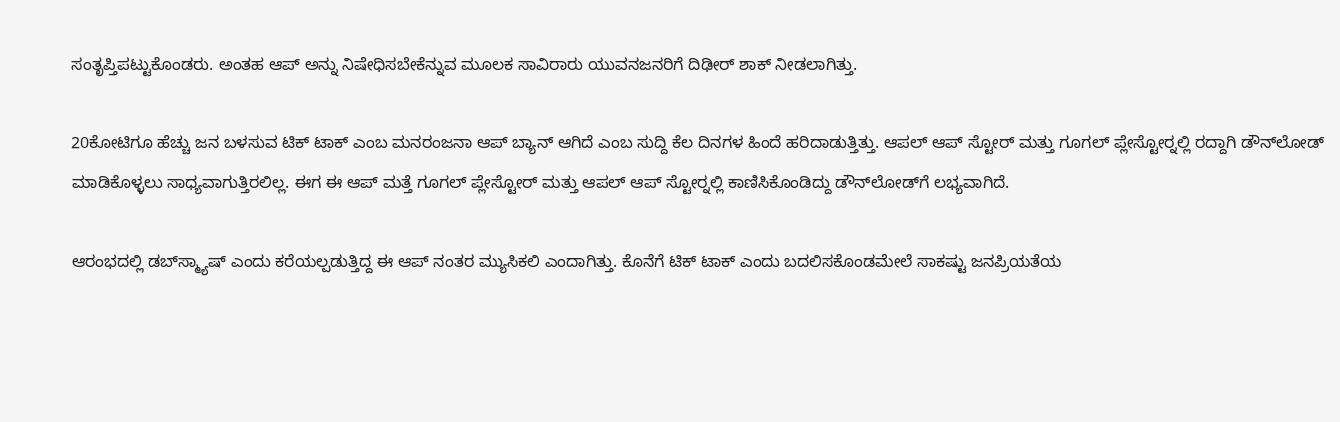ಸಂತೃಪ್ತಿಪಟ್ಟುಕೊಂಡರು. ಅಂತಹ ಆಪ್ ಅನ್ನು ನಿಷೇಧಿಸಬೇಕೆನ್ನುವ ಮೂಲಕ ಸಾವಿರಾರು ಯುವನಜನರಿಗೆ ದಿಢೀರ್ ಶಾಕ್ ನೀಡಲಾಗಿತ್ತು.

20ಕೋಟಿಗೂ ಹೆಚ್ಚು ಜನ ಬಳಸುವ ಟಿಕ್ ಟಾಕ್ ಎಂಬ ಮನರಂಜನಾ ಆಪ್ ಬ್ಯಾನ್ ಆಗಿದೆ ಎಂಬ ಸುದ್ದಿ ಕೆಲ ದಿನಗಳ ಹಿಂದೆ ಹರಿದಾಡುತ್ತಿತ್ತು. ಆಪಲ್ ಆಪ್ ಸ್ಟೋರ್ ಮತ್ತು ಗೂಗಲ್ ಪ್ಲೇಸ್ಟೋರ್‍ನಲ್ಲಿ ರದ್ದಾಗಿ ಡೌನ್‍ಲೋಡ್ ಮಾಡಿಕೊಳ್ಳಲು ಸಾಧ್ಯವಾಗುತ್ತಿರಲಿಲ್ಲ. ಈಗ ಈ ಆಪ್ ಮತ್ತೆ ಗೂಗಲ್ ಪ್ಲೇಸ್ಟೋರ್ ಮತ್ತು ಆಪಲ್ ಆಪ್ ಸ್ಟೋರ್‍ನಲ್ಲಿ ಕಾಣಿಸಿಕೊಂಡಿದ್ದು ಡೌನ್‍ಲೋಡ್‍ಗೆ ಲಭ್ಯವಾಗಿದೆ.

ಆರಂಭದಲ್ಲಿ ಡಬ್‍ಸ್ಮ್ಯಾಷ್ ಎಂದು ಕರೆಯಲ್ಪಡುತ್ತಿದ್ದ ಈ ಆಪ್ ನಂತರ ಮ್ಯುಸಿಕಲಿ ಎಂದಾಗಿತ್ತು. ಕೊನೆಗೆ ಟಿಕ್ ಟಾಕ್ ಎಂದು ಬದಲಿಸಕೊಂಡಮೇಲೆ ಸಾಕಷ್ಟು ಜನಪ್ರಿಯತೆಯ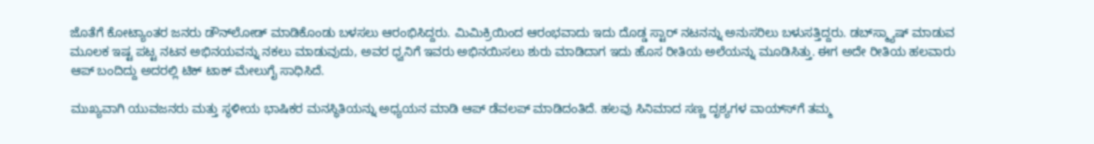ಜೊತೆಗೆ ಕೋಟ್ಯಾಂತರ ಜನರು ಡೌನ್‍ಲೋಡ್ ಮಾಡಿಕೊಂಡು ಬಳಸಲು ಆರಂಭಿಸಿದ್ದರು. ಮಿಮಿಕ್ರಿಯಿಂದ ಆರಂಭವಾದು ಇದು ದೊಡ್ಡ ಸ್ಟಾರ್ ನಟನನ್ನು ಅನುಸರಿಲು ಬಳುಸತ್ತಿದ್ದರು. ಡಬ್‍ಸ್ಮ್ಯಾಷ್ ಮಾಡುವ ಮೂಲಕ ಇಷ್ಟ ಪಟ್ಟ ನಟನ ಅಭಿನಯವನ್ನು ನಕಲು ಮಾಡುವುದು, ಅವರ ಧ್ವನಿಗೆ ಇವರು ಅಭಿನಯಿಸಲು ಶುರು ಮಾಡಿದಾಗ ಇದು ಹೊಸ ರೀತಿಯ ಅಲೆಯನ್ನು ಮೂಡಿಸಿತ್ತು. ಈಗ ಅದೇ ರೀತಿಯ ಹಲವಾರು ಆಪ್ ಬಂದಿದ್ದು ಅದರಲ್ಲಿ ಟಿಕ್ ಟಾಕ್ ಮೇಲುಗೈ ಸಾಧಿಸಿದೆ.

ಮುಖ್ಯವಾಗಿ ಯುವಜನರು ಮತ್ತು ಸ್ಥಳೀಯ ಭಾಷಿಕರ ಮನಸ್ಥಿತಿಯನ್ನು ಅಧ್ಯಯನ ಮಾಡಿ ಆಪ್ ಡೆವಲಪ್ ಮಾಡಿದಂತಿದೆ. ಹಲವು ಸಿನಿಮಾದ ಸಣ್ಣ ದೃಶ್ಯಗಳ ವಾಯ್ಸ್‍ಗೆ ತಮ್ಮ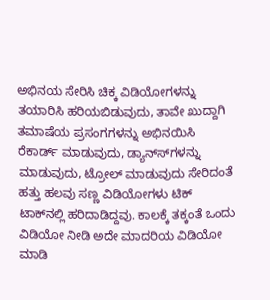ಅಭಿನಯ ಸೇರಿಸಿ ಚಿಕ್ಕ ವಿಡಿಯೋಗಳನ್ನು ತಯಾರಿಸಿ ಹರಿಯಬಿಡುವುದು, ತಾವೇ ಖುದ್ದಾಗಿ ತಮಾಷೆಯ ಪ್ರಸಂಗಗಳನ್ನು ಅಭಿನಯಿಸಿ ರೆಕಾರ್ಡ್ ಮಾಡುವುದು, ಡ್ಯಾನ್ಸ್‍ಗಳನ್ನು ಮಾಡುವುದು, ಟ್ರೋಲ್ ಮಾಡುವುದು ಸೇರಿದಂತೆ ಹತ್ತು ಹಲವು ಸಣ್ಣ ವಿಡಿಯೋಗಳು ಟಿಕ್ ಟಾಕ್‍ನಲ್ಲಿ ಹರಿದಾಡಿದ್ದವು. ಕಾಲಕ್ಕೆ ತಕ್ಕಂತೆ ಒಂದು ವಿಡಿಯೋ ನೀಡಿ ಅದೇ ಮಾದರಿಯ ವಿಡಿಯೋ ಮಾಡಿ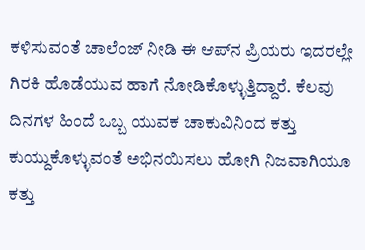ಕಳಿಸುವಂತೆ ಚಾಲೆಂಜ್ ನೀಡಿ ಈ ಆಪ್‍ನ ಪ್ರಿಯರು ಇದರಲ್ಲೇ ಗಿರಕಿ ಹೊಡೆಯುವ ಹಾಗೆ ನೋಡಿಕೊಳ್ಳುತ್ತಿದ್ದಾರೆ. ಕೆಲವು ದಿನಗಳ ಹಿಂದೆ ಒಬ್ಬ ಯುವಕ ಚಾಕುವಿನಿಂದ ಕತ್ತು ಕುಯ್ದುಕೊಳ್ಳುವಂತೆ ಅಭಿನಯಿಸಲು ಹೋಗಿ ನಿಜವಾಗಿಯೂ ಕತ್ತು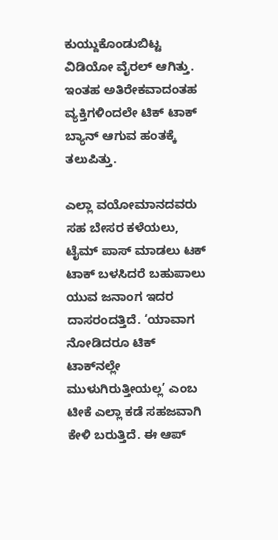ಕುಯ್ದುಕೊಂಡುಬಿಟ್ಟ ವಿಡಿಯೋ ವೈರಲ್ ಆಗಿತ್ತು. ಇಂತಹ ಅತಿರೇಕವಾದಂತಹ ವ್ಯಕ್ತಿಗಳಿಂದಲೇ ಟಿಕ್ ಟಾಕ್ ಬ್ಯಾನ್ ಆಗುವ ಹಂತಕ್ಕೆ ತಲುಪಿತ್ತು.

ಎಲ್ಲಾ ವಯೋಮಾನದವರು ಸಹ ಬೇಸರ ಕಳೆಯಲು, ಟೈಮ್ ಪಾಸ್ ಮಾಡಲು ಟಕ್ ಟಾಕ್ ಬಳಸಿದರೆ ಬಹುಪಾಲು ಯುವ ಜನಾಂಗ ಇದರ ದಾಸರಂದತ್ತಿದೆ. ‘ಯಾವಾಗ ನೋಡಿದರೂ ಟಿಕ್ ಟಾಕ್‍ನಲ್ಲೇ ಮುಳುಗಿರುತ್ತೀಯಲ್ಲ’ ಎಂಬ ಟೀಕೆ ಎಲ್ಲಾ ಕಡೆ ಸಹಜವಾಗಿ ಕೇಳಿ ಬರುತ್ತಿದೆ. ಈ ಆಪ್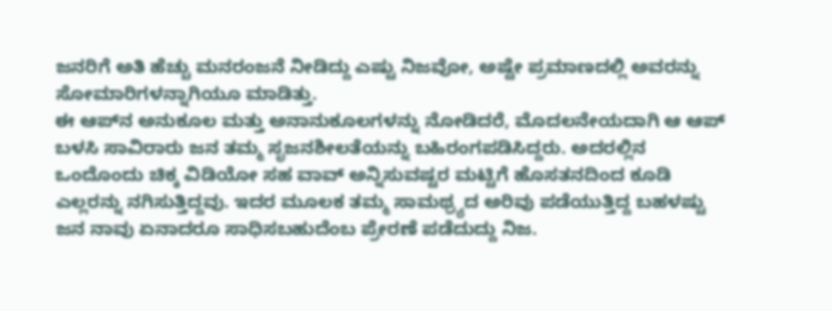ಜನರಿಗೆ ಅತಿ ಹೆಚ್ಚು ಮನರಂಜನೆ ನೀಡಿದ್ದು ಎಷ್ಟು ನಿಜವೋ, ಅಷ್ಟೇ ಪ್ರಮಾಣದಲ್ಲಿ ಅವರನ್ನು ಸೋಮಾರಿಗಳನ್ನಾಗಿಯೂ ಮಾಡಿತ್ತು.
ಈ ಆಪ್‍ನ ಅನುಕೂಲ ಮತ್ತು ಅನಾನುಕೂಲಗಳನ್ನು ನೋಡಿದರೆ, ಮೊದಲನೇಯದಾಗಿ ಆ ಆಪ್ ಬಳಸಿ ಸಾವಿರಾರು ಜನ ತಮ್ಮ ಸೃಜನಶೀಲತೆಯನ್ನು ಬಹಿರಂಗಪಡಿಸಿದ್ದರು. ಅದರಲ್ಲಿನ ಒಂದೊಂದು ಚಿಕ್ಕ ವಿಡಿಯೋ ಸಹ ವಾವ್ ಅನ್ನಿಸುವಷ್ಟರ ಮಟ್ಟಿಗೆ ಹೊಸತನದಿಂದ ಕೂಡಿ ಎಲ್ಲರನ್ನು ನಗಿಸುತ್ತಿದ್ದವು. ಇದರ ಮೂಲಕ ತಮ್ಮ ಸಾಮಥ್ರ್ಯದ ಅರಿವು ಪಡೆಯುತ್ತಿದ್ದ ಬಹಳಷ್ಟು ಜನ ನಾವು ಏನಾದರೂ ಸಾಧಿಸಬಹುದೆಂಬ ಪ್ರೇರಣೆ ಪಡೆದುದ್ದು ನಿಜ.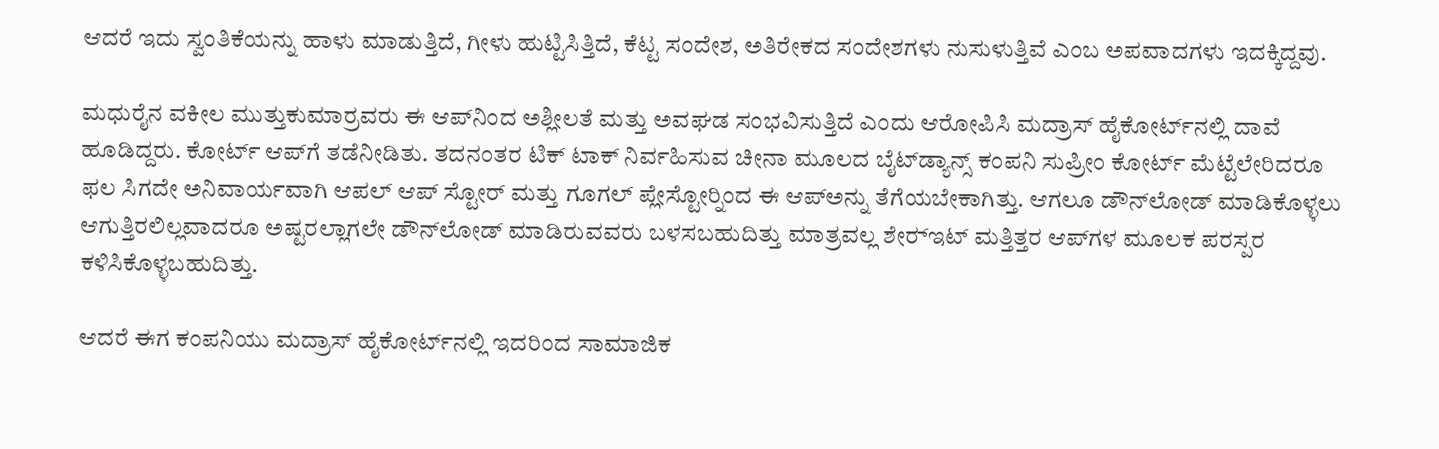ಆದರೆ ಇದು ಸ್ವಂತಿಕೆಯನ್ನು ಹಾಳು ಮಾಡುತ್ತಿದೆ, ಗೀಳು ಹುಟ್ಟಿಸಿತ್ತಿದೆ, ಕೆಟ್ಟ ಸಂದೇಶ, ಅತಿರೇಕದ ಸಂದೇಶಗಳು ನುಸುಳುತ್ತಿವೆ ಎಂಬ ಅಪವಾದಗಳು ಇದಕ್ಕಿದ್ದವು.

ಮಧುರೈನ ವಕೀಲ ಮುತ್ತುಕುಮಾರ್‍ರವರು ಈ ಆಪ್‍ನಿಂದ ಅಶ್ಲೀಲತೆ ಮತ್ತು ಅವಘಡ ಸಂಭವಿಸುತ್ತಿದೆ ಎಂದು ಆರೋಪಿಸಿ ಮದ್ರಾಸ್ ಹೈಕೋರ್ಟ್‍ನಲ್ಲಿ ದಾವೆ ಹೂಡಿದ್ದರು. ಕೋರ್ಟ್ ಆಪ್‍ಗೆ ತಡೆನೀಡಿತು. ತದನಂತರ ಟಿಕ್ ಟಾಕ್ ನಿರ್ವಹಿಸುವ ಚೀನಾ ಮೂಲದ ಬೈಟ್‍ಡ್ಯಾನ್ಸ್ ಕಂಪನಿ ಸುಪ್ರೀಂ ಕೋರ್ಟ್ ಮೆಟ್ಟೆಲೇರಿದರೂ ಫಲ ಸಿಗದೇ ಅನಿವಾರ್ಯವಾಗಿ ಆಪಲ್ ಆಪ್ ಸ್ಟೋರ್ ಮತ್ತು ಗೂಗಲ್ ಪ್ಲೇಸ್ಟೋರ್‍ನಿಂದ ಈ ಆಪ್‍ಅನ್ನು ತೆಗೆಯಬೇಕಾಗಿತ್ತು. ಆಗಲೂ ಡೌನ್‍ಲೋಡ್ ಮಾಡಿಕೊಳ್ಳಲು ಆಗುತ್ತಿರಲಿಲ್ಲವಾದರೂ ಅಷ್ಟರಲ್ಲಾಗಲೇ ಡೌನ್‍ಲೋಡ್ ಮಾಡಿರುವವರು ಬಳಸಬಹುದಿತ್ತು ಮಾತ್ರವಲ್ಲ ಶೇರ್‍ಇಟ್ ಮತ್ತಿತ್ತರ ಆಪ್‍ಗಳ ಮೂಲಕ ಪರಸ್ಪರ ಕಳಿಸಿಕೊಳ್ಳಬಹುದಿತ್ತು.

ಆದರೆ ಈಗ ಕಂಪನಿಯು ಮದ್ರಾಸ್ ಹೈಕೋರ್ಟ್‍ನಲ್ಲಿ ಇದರಿಂದ ಸಾಮಾಜಿಕ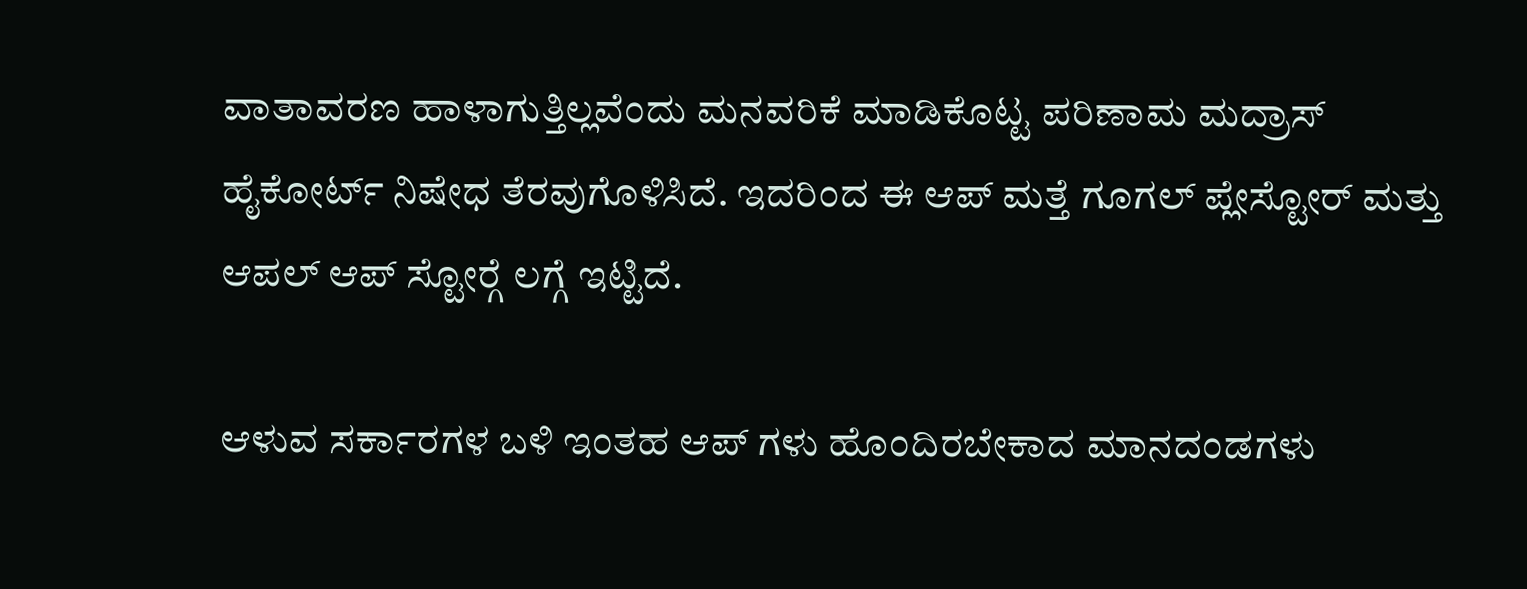ವಾತಾವರಣ ಹಾಳಾಗುತ್ತಿಲ್ಲವೆಂದು ಮನವರಿಕೆ ಮಾಡಿಕೊಟ್ಟ ಪರಿಣಾಮ ಮದ್ರಾಸ್ ಹೈಕೋರ್ಟ್ ನಿಷೇಧ ತೆರವುಗೊಳಿಸಿದೆ. ಇದರಿಂದ ಈ ಆಪ್ ಮತ್ತೆ ಗೂಗಲ್ ಪ್ಲೇಸ್ಟೋರ್ ಮತ್ತು ಆಪಲ್ ಆಪ್ ಸ್ಟೋರ್‍ಗೆ ಲಗ್ಗೆ ಇಟ್ಟಿದೆ.

ಆಳುವ ಸರ್ಕಾರಗಳ ಬಳಿ ಇಂತಹ ಆಪ್ ಗಳು ಹೊಂದಿರಬೇಕಾದ ಮಾನದಂಡಗಳು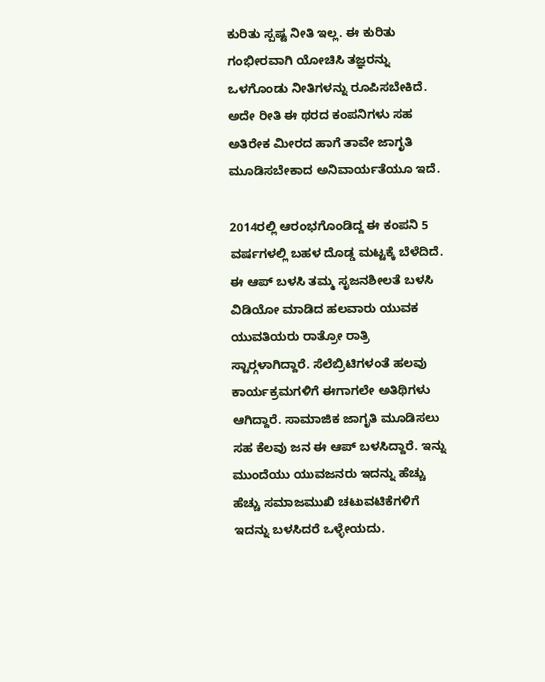ಕುರಿತು ಸ್ಪಷ್ಟ ನೀತಿ ಇಲ್ಲ. ಈ ಕುರಿತು ಗಂಭೀರವಾಗಿ ಯೋಚಿಸಿ ತಜ್ಞರನ್ನು ಒಳಗೊಂಡು ನೀತಿಗಳನ್ನು ರೂಪಿಸಬೇಕಿದೆ. ಅದೇ ರೀತಿ ಈ ಥರದ ಕಂಪನಿಗಳು ಸಹ ಅತಿರೇಕ ಮೀರದ ಹಾಗೆ ತಾವೇ ಜಾಗೃತಿ ಮೂಡಿಸಬೇಕಾದ ಅನಿವಾರ್ಯತೆಯೂ ಇದೆ.

2014ರಲ್ಲಿ ಆರಂಭಗೊಂಡಿದ್ದ ಈ ಕಂಪನಿ 5 ವರ್ಷಗಳಲ್ಲಿ ಬಹಳ ದೊಡ್ಡ ಮಟ್ಟಕ್ಕೆ ಬೆಳೆದಿದೆ. ಈ ಆಪ್ ಬಳಸಿ ತಮ್ಮ ಸೃಜನಶೀಲತೆ ಬಳಸಿ ವಿಡಿಯೋ ಮಾಡಿದ ಹಲವಾರು ಯುವಕ ಯುವತಿಯರು ರಾತ್ರೋ ರಾತ್ರಿ ಸ್ಟಾರ್‍ಗಳಾಗಿದ್ದಾರೆ. ಸೆಲೆಬ್ರಿಟಿಗಳಂತೆ ಹಲವು ಕಾರ್ಯಕ್ರಮಗಳಿಗೆ ಈಗಾಗಲೇ ಅತಿಥಿಗಳು ಆಗಿದ್ದಾರೆ. ಸಾಮಾಜಿಕ ಜಾಗೃತಿ ಮೂಡಿಸಲು ಸಹ ಕೆಲವು ಜನ ಈ ಆಪ್ ಬಳಸಿದ್ದಾರೆ. ಇನ್ನು ಮುಂದೆಯು ಯುವಜನರು ಇದನ್ನು ಹೆಚ್ಚು ಹೆಚ್ಚು ಸಮಾಜಮುಖಿ ಚಟುವಟಿಕೆಗಳಿಗೆ ಇದನ್ನು ಬಳಸಿದರೆ ಒಳ್ಳೇಯದು.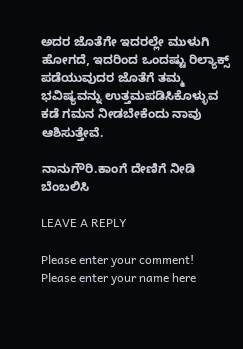ಅದರ ಜೊತೆಗೇ ಇದರಲ್ಲೇ ಮುಳುಗಿ ಹೋಗದೆ, ಇದರಿಂದ ಒಂದಷ್ಟು ರಿಲ್ಯಾಕ್ಸ್ ಪಡೆಯುವುದರ ಜೊತೆಗೆ ತಮ್ಮ ಭವಿಷ್ಯವನ್ನು ಉತ್ತಮಪಡಿಸಿಕೊಳ್ಳುವ ಕಡೆ ಗಮನ ನೀಡಬೇಕೆಂದು ನಾವು ಆಶಿಸುತ್ತೇವೆ.

ನಾನುಗೌರಿ.ಕಾಂಗೆ ದೇಣಿಗೆ ನೀಡಿ ಬೆಂಬಲಿಸಿ

LEAVE A REPLY

Please enter your comment!
Please enter your name here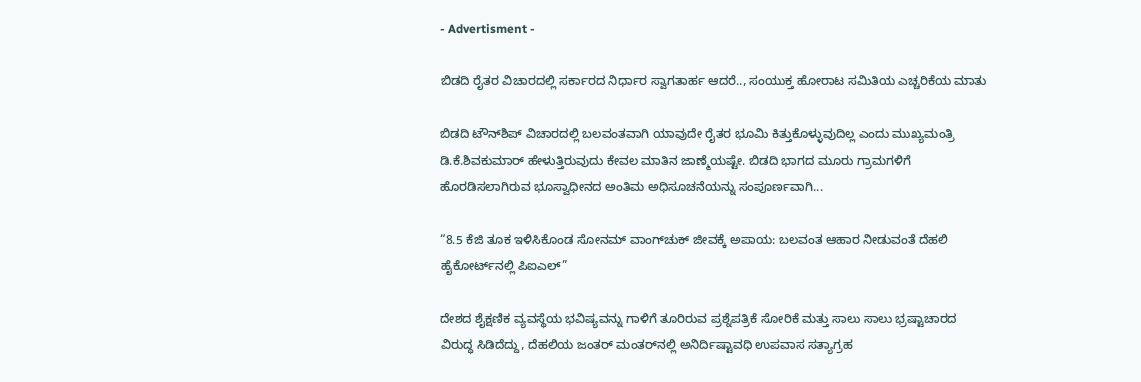- Advertisment -

ಬಿಡದಿ ರೈತರ ವಿಚಾರದಲ್ಲಿ ಸರ್ಕಾರದ ನಿರ್ಧಾರ ಸ್ವಾಗತಾರ್ಹ ಆದರೆ.., ಸಂಯುಕ್ತ ಹೋರಾಟ ಸಮಿತಿಯ ಎಚ್ಚರಿಕೆಯ ಮಾತು

ಬಿಡದಿ ಟೌನ್‌ಶಿಪ್ ವಿಚಾರದಲ್ಲಿ ಬಲವಂತವಾಗಿ ಯಾವುದೇ ರೈತರ ಭೂಮಿ ಕಿತ್ತುಕೊಳ್ಳುವುದಿಲ್ಲ ಎಂದು ಮುಖ್ಯಮಂತ್ರಿ ಡಿ.ಕೆ.ಶಿವಕುಮಾರ್ ಹೇಳುತ್ತಿರುವುದು ಕೇವಲ ಮಾತಿನ ಜಾಣ್ಮೆಯಷ್ಟೇ. ಬಿಡದಿ ಭಾಗದ ಮೂರು ಗ್ರಾಮಗಳಿಗೆ ಹೊರಡಿಸಲಾಗಿರುವ ಭೂಸ್ವಾಧೀನದ ಅಂತಿಮ ಅಧಿಸೂಚನೆಯನ್ನು ಸಂಪೂರ್ಣವಾಗಿ...

“8.5 ಕೆಜಿ ತೂಕ ಇಳಿಸಿಕೊಂಡ ಸೋನಮ್ ವಾಂಗ್‌ಚುಕ್ ಜೀವಕ್ಕೆ ಅಪಾಯ: ಬಲವಂತ ಆಹಾರ ನೀಡುವಂತೆ ದೆಹಲಿ ಹೈಕೋರ್ಟ್‌ನಲ್ಲಿ ಪಿಐಎಲ್”

ದೇಶದ ಶೈಕ್ಷಣಿಕ ವ್ಯವಸ್ಥೆಯ ಭವಿಷ್ಯವನ್ನು ಗಾಳಿಗೆ ತೂರಿರುವ ಪ್ರಶ್ನೆಪತ್ರಿಕೆ ಸೋರಿಕೆ ಮತ್ತು ಸಾಲು ಸಾಲು ಭ್ರಷ್ಟಾಚಾರದ ವಿರುದ್ಧ ಸಿಡಿದೆದ್ದು, ದೆಹಲಿಯ ಜಂತರ್ ಮಂತರ್‌ನಲ್ಲಿ ಅನಿರ್ದಿಷ್ಟಾವಧಿ ಉಪವಾಸ ಸತ್ಯಾಗ್ರಹ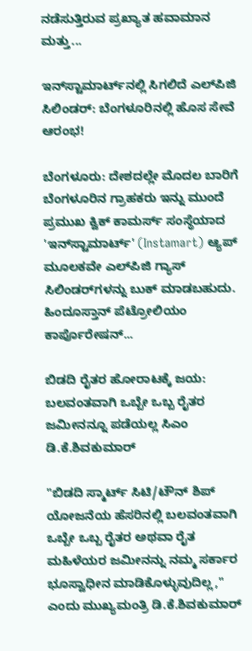ನಡೆಸುತ್ತಿರುವ ಪ್ರಖ್ಯಾತ ಹವಾಮಾನ ಮತ್ತು...

ಇನ್‌ಸ್ಟಾಮಾರ್ಟ್‌ನಲ್ಲಿ ಸಿಗಲಿದೆ ಎಲ್‌ಪಿಜಿ ಸಿಲಿಂಡರ್: ಬೆಂಗಳೂರಿನಲ್ಲಿ ಹೊಸ ಸೇವೆ ಆರಂಭ!

ಬೆಂಗಳೂರು: ದೇಶದಲ್ಲೇ ಮೊದಲ ಬಾರಿಗೆ ಬೆಂಗಳೂರಿನ ಗ್ರಾಹಕರು ಇನ್ನು ಮುಂದೆ ಪ್ರಮುಖ ಕ್ವಿಕ್ ಕಾಮರ್ಸ್ ಸಂಸ್ಥೆಯಾದ 'ಇನ್‌ಸ್ಟಾಮಾರ್ಟ್' (Instamart) ಆ್ಯಪ್ ಮೂಲಕವೇ ಎಲ್‌ಪಿಜಿ ಗ್ಯಾಸ್ ಸಿಲಿಂಡರ್‌ಗಳನ್ನು ಬುಕ್ ಮಾಡಬಹುದು. ಹಿಂದೂಸ್ತಾನ್ ಪೆಟ್ರೋಲಿಯಂ ಕಾರ್ಪೊರೇಷನ್...

ಬಿಡದಿ ರೈತರ ಹೋರಾಟಕ್ಕೆ ಜಯ: ಬಲವಂತವಾಗಿ ಒಬ್ಬೇ ಒಬ್ಬ ರೈತರ ಜಮೀನನ್ನೂ ಪಡೆಯಲ್ಲ ಸಿಎಂ ಡಿ.ಕೆ.ಶಿವಕುಮಾರ್

"ಬಿಡದಿ ಸ್ಮಾರ್ಟ್ ಸಿಟಿ/ಟೌನ್ ಶಿಪ್ ಯೋಜನೆಯ ಹೆಸರಿನಲ್ಲಿ ಬಲವಂತವಾಗಿ ಒಬ್ಬೇ ಒಬ್ಬ ರೈತರ ಅಥವಾ ರೈತ ಮಹಿಳೆಯರ ಜಮೀನನ್ನು ನಮ್ಮ ಸರ್ಕಾರ ಭೂಸ್ವಾಧೀನ ಮಾಡಿಕೊಳ್ಳುವುದಿಲ್ಲ," ಎಂದು ಮುಖ್ಯಮಂತ್ರಿ ಡಿ.ಕೆ.ಶಿವಕುಮಾರ್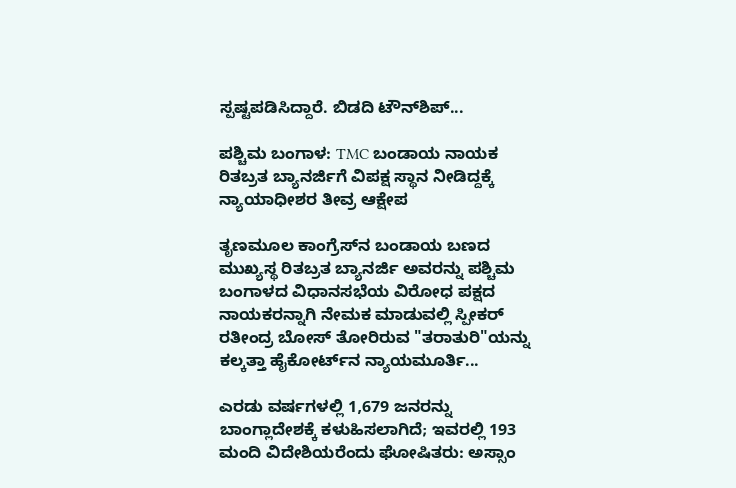ಸ್ಪಷ್ಟಪಡಿಸಿದ್ದಾರೆ. ಬಿಡದಿ ಟೌನ್‌ಶಿಪ್...

ಪಶ್ಚಿಮ ಬಂಗಾಳ: TMC ಬಂಡಾಯ ನಾಯಕ ರಿತಬ್ರತ ಬ್ಯಾನರ್ಜಿಗೆ ವಿಪಕ್ಷ ಸ್ಥಾನ ನೀಡಿದ್ದಕ್ಕೆ ನ್ಯಾಯಾಧೀಶರ ತೀವ್ರ ಆಕ್ಷೇಪ

ತೃಣಮೂಲ ಕಾಂಗ್ರೆಸ್‌ನ ಬಂಡಾಯ ಬಣದ ಮುಖ್ಯಸ್ಥ ರಿತಬ್ರತ ಬ್ಯಾನರ್ಜಿ ಅವರನ್ನು ಪಶ್ಚಿಮ ಬಂಗಾಳದ ವಿಧಾನಸಭೆಯ ವಿರೋಧ ಪಕ್ಷದ ನಾಯಕರನ್ನಾಗಿ ನೇಮಕ ಮಾಡುವಲ್ಲಿ ಸ್ಪೀಕರ್ ರತೀಂದ್ರ ಬೋಸ್ ತೋರಿರುವ "ತರಾತುರಿ"ಯನ್ನು ಕಲ್ಕತ್ತಾ ಹೈಕೋರ್ಟ್‌ನ ನ್ಯಾಯಮೂರ್ತಿ...

ಎರಡು ವರ್ಷಗಳಲ್ಲಿ 1,679 ಜನರನ್ನು ಬಾಂಗ್ಲಾದೇಶಕ್ಕೆ ಕಳುಹಿಸಲಾಗಿದೆ; ಇವರಲ್ಲಿ 193 ಮಂದಿ ವಿದೇಶಿಯರೆಂದು ಘೋಷಿತರು: ಅಸ್ಸಾಂ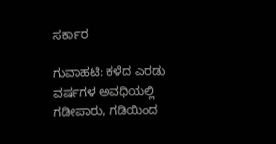ಸರ್ಕಾರ

ಗುವಾಹಟಿ: ಕಳೆದ ಎರಡು ವರ್ಷಗಳ ಅವಧಿಯಲ್ಲಿ ಗಡೀಪಾರು, ಗಡಿಯಿಂದ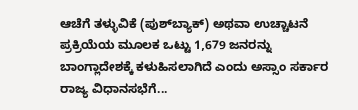ಆಚೆಗೆ ತಳ್ಳುವಿಕೆ (ಪುಶ್‌ಬ್ಯಾಕ್) ಅಥವಾ ಉಚ್ಚಾಟನೆ ಪ್ರಕ್ರಿಯೆಯ ಮೂಲಕ ಒಟ್ಟು 1,679 ಜನರನ್ನು ಬಾಂಗ್ಲಾದೇಶಕ್ಕೆ ಕಳುಹಿಸಲಾಗಿದೆ ಎಂದು ಅಸ್ಸಾಂ ಸರ್ಕಾರ ರಾಜ್ಯ ವಿಧಾನಸಭೆಗೆ...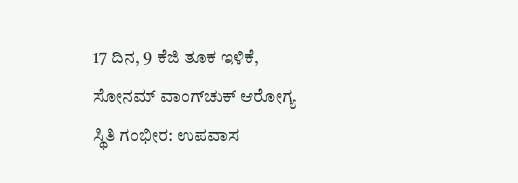17 ದಿನ, 9 ಕೆಜಿ ತೂಕ ಇಳಿಕೆ, ಸೋನಮ್ ವಾಂಗ್‌ಚುಕ್ ಆರೋಗ್ಯ ಸ್ಥಿತಿ ಗಂಭೀರ: ಉಪವಾಸ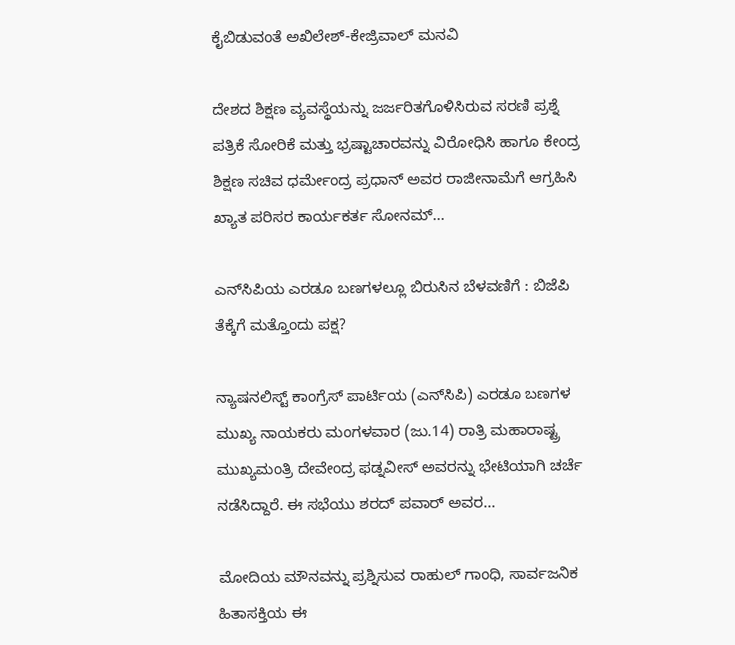ಕೈಬಿಡುವಂತೆ ಅಖಿಲೇಶ್-ಕೇಜ್ರಿವಾಲ್ ಮನವಿ

ದೇಶದ ಶಿಕ್ಷಣ ವ್ಯವಸ್ಥೆಯನ್ನು ಜರ್ಜರಿತಗೊಳಿಸಿರುವ ಸರಣಿ ಪ್ರಶ್ನೆ ಪತ್ರಿಕೆ ಸೋರಿಕೆ ಮತ್ತು ಭ್ರಷ್ಟಾಚಾರವನ್ನು ವಿರೋಧಿಸಿ ಹಾಗೂ ಕೇಂದ್ರ ಶಿಕ್ಷಣ ಸಚಿವ ಧರ್ಮೇಂದ್ರ ಪ್ರಧಾನ್ ಅವರ ರಾಜೀನಾಮೆಗೆ ಆಗ್ರಹಿಸಿ ಖ್ಯಾತ ಪರಿಸರ ಕಾರ್ಯಕರ್ತ ಸೋನಮ್...

ಎನ್‌ಸಿಪಿಯ ಎರಡೂ ಬಣಗಳಲ್ಲೂ ಬಿರುಸಿನ ಬೆಳವಣಿಗೆ : ಬಿಜೆಪಿ ತೆಕ್ಕೆಗೆ ಮತ್ತೊಂದು ಪಕ್ಷ?

ನ್ಯಾಷನಲಿಸ್ಟ್ ಕಾಂಗ್ರೆಸ್ ಪಾರ್ಟಿಯ (ಎನ್‌ಸಿಪಿ) ಎರಡೂ ಬಣಗಳ ಮುಖ್ಯ ನಾಯಕರು ಮಂಗಳವಾರ (ಜು.14) ರಾತ್ರಿ ಮಹಾರಾಷ್ಟ್ರ ಮುಖ್ಯಮಂತ್ರಿ ದೇವೇಂದ್ರ ಫಡ್ನವೀಸ್ ಅವರನ್ನು ಭೇಟಿಯಾಗಿ ಚರ್ಚೆ ನಡೆಸಿದ್ದಾರೆ. ಈ ಸಭೆಯು ಶರದ್ ಪವಾರ್ ಅವರ...

ಮೋದಿಯ ಮೌನವನ್ನು ಪ್ರಶ್ನಿಸುವ ರಾಹುಲ್ ಗಾಂಧಿ, ಸಾರ್ವಜನಿಕ ಹಿತಾಸಕ್ತಿಯ ಈ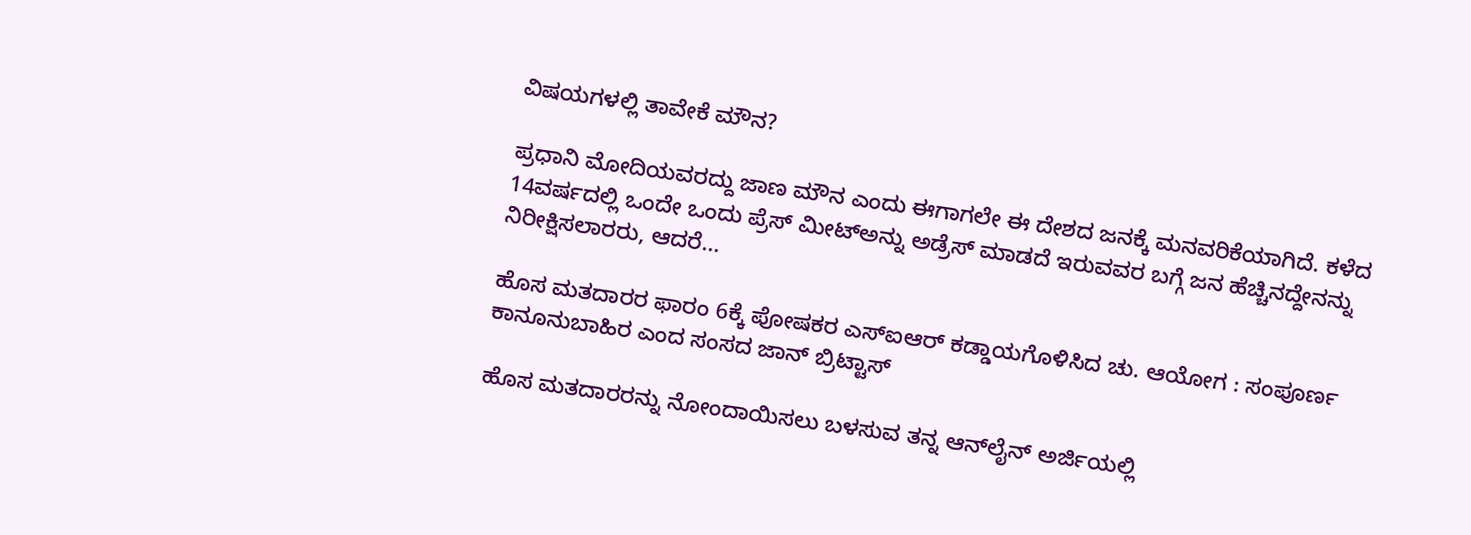ವಿಷಯಗಳಲ್ಲಿ ತಾವೇಕೆ ಮೌನ?

ಪ್ರಧಾನಿ ಮೋದಿಯವರದ್ದು ಜಾಣ ಮೌನ ಎಂದು ಈಗಾಗಲೇ ಈ ದೇಶದ ಜನಕ್ಕೆ ಮನವರಿಕೆಯಾಗಿದೆ. ಕಳೆದ 14ವರ್ಷದಲ್ಲಿ ಒಂದೇ ಒಂದು ಪ್ರೆಸ್ ಮೀಟ್‌ಅನ್ನು ಅಡ್ರೆಸ್ ಮಾಡದೆ ಇರುವವರ ಬಗ್ಗೆ ಜನ ಹೆಚ್ಚಿನದ್ದೇನನ್ನು ನಿರೀಕ್ಷಿಸಲಾರರು, ಆದರೆ...

ಹೊಸ ಮತದಾರರ ಫಾರಂ 6ಕ್ಕೆ ಪೋಷಕರ ಎಸ್‌ಐಆರ್ ಕಡ್ಡಾಯಗೊಳಿಸಿದ ಚು. ಆಯೋಗ : ಸಂಪೂರ್ಣ ಕಾನೂನುಬಾಹಿರ ಎಂದ ಸಂಸದ ಜಾನ್ ಬ್ರಿಟ್ಟಾಸ್

ಹೊಸ ಮತದಾರರನ್ನು ನೋಂದಾಯಿಸಲು ಬಳಸುವ ತನ್ನ ಆನ್‌ಲೈನ್ ಅರ್ಜಿಯಲ್ಲಿ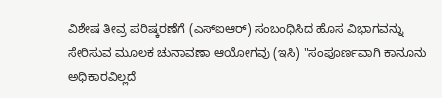ವಿಶೇಷ ತೀವ್ರ ಪರಿಷ್ಕರಣೆಗೆ (ಎಸ್‌ಐಆರ್) ಸಂಬಂಧಿಸಿದ ಹೊಸ ವಿಭಾಗವನ್ನು ಸೇರಿಸುವ ಮೂಲಕ ಚುನಾವಣಾ ಆಯೋಗವು (ಇಸಿ) "ಸಂಪೂರ್ಣವಾಗಿ ಕಾನೂನು ಅಧಿಕಾರವಿಲ್ಲದೆ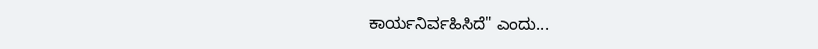ಕಾರ್ಯನಿರ್ವಹಿಸಿದೆ" ಎಂದು...